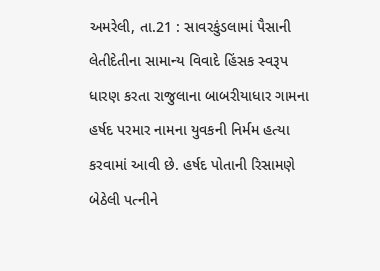અમરેલી, તા.21 : સાવરકુંડલામાં પૈસાની લેતીદેતીના સામાન્ય વિવાદે હિંસક સ્વરૂપ ધારણ કરતા રાજુલાના બાબરીયાધાર ગામના હર્ષદ પરમાર નામના યુવકની નિર્મમ હત્યા કરવામાં આવી છે. હર્ષદ પોતાની રિસામણે બેઠેલી પત્નીને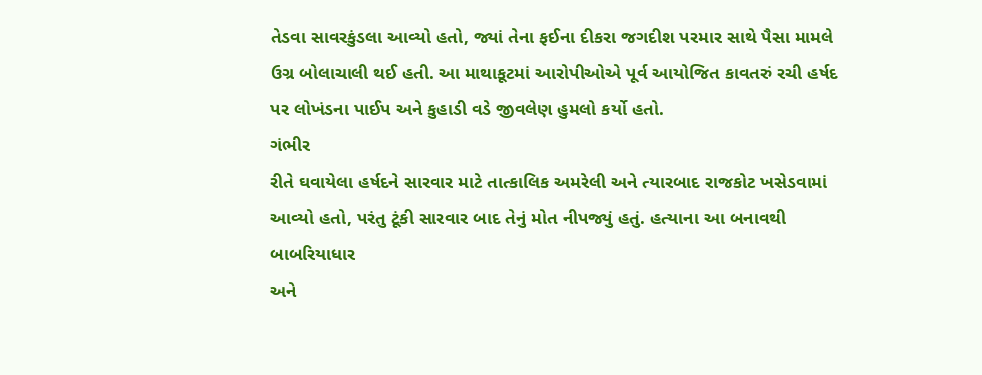તેડવા સાવરકુંડલા આવ્યો હતો, જ્યાં તેના ફઈના દીકરા જગદીશ પરમાર સાથે પૈસા મામલે ઉગ્ર બોલાચાલી થઈ હતી. આ માથાકૂટમાં આરોપીઓએ પૂર્વ આયોજિત કાવતરું રચી હર્ષદ પર લોખંડના પાઈપ અને કુહાડી વડે જીવલેણ હુમલો કર્યો હતો.
ગંભીર
રીતે ઘવાયેલા હર્ષદને સારવાર માટે તાત્કાલિક અમરેલી અને ત્યારબાદ રાજકોટ ખસેડવામાં
આવ્યો હતો, પરંતુ ટૂંકી સારવાર બાદ તેનું મોત નીપજ્યું હતું. હત્યાના આ બનાવથી બાબરિયાધાર
અને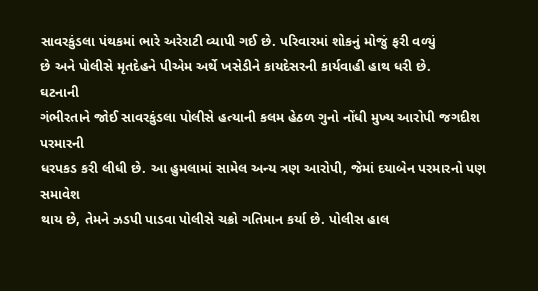સાવરકુંડલા પંથકમાં ભારે અરેરાટી વ્યાપી ગઈ છે. પરિવારમાં શોકનું મોજું ફરી વળ્યું
છે અને પોલીસે મૃતદેહને પીએમ અર્થે ખસેડીને કાયદેસરની કાર્યવાહી હાથ ધરી છે.
ઘટનાની
ગંભીરતાને જોઈ સાવરકુંડલા પોલીસે હત્યાની કલમ હેઠળ ગુનો નોંધી મુખ્ય આરોપી જગદીશ પરમારની
ધરપકડ કરી લીધી છે. આ હુમલામાં સામેલ અન્ય ત્રણ આરોપી, જેમાં દયાબેન પરમારનો પણ સમાવેશ
થાય છે, તેમને ઝડપી પાડવા પોલીસે ચક્રો ગતિમાન કર્યા છે. પોલીસ હાલ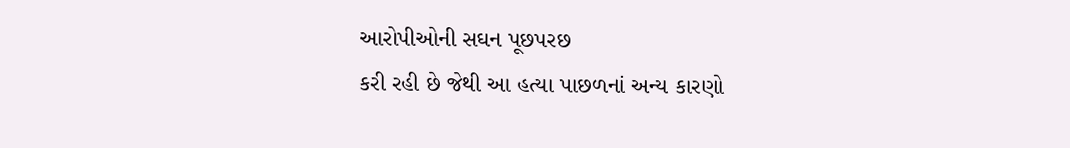આરોપીઓની સઘન પૂછપરછ
કરી રહી છે જેથી આ હત્યા પાછળનાં અન્ય કારણો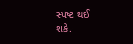સ્પષ્ટ થઈ શકે.